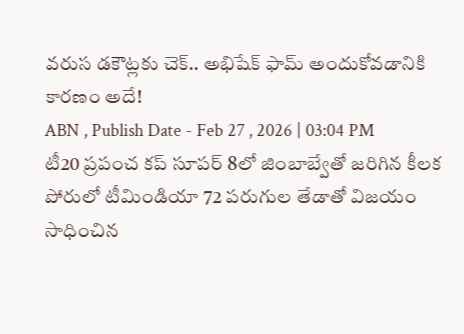వరుస డకౌట్లకు చెక్.. అభిషేక్ ఫామ్ అందుకోవడానికి కారణం అదే!
ABN , Publish Date - Feb 27 , 2026 | 03:04 PM
టీ20 ప్రపంచ కప్ సూపర్ 8లో జింబాబ్వేతో జరిగిన కీలక పోరులో టీమిండియా 72 పరుగుల తేడాతో విజయం సాధించిన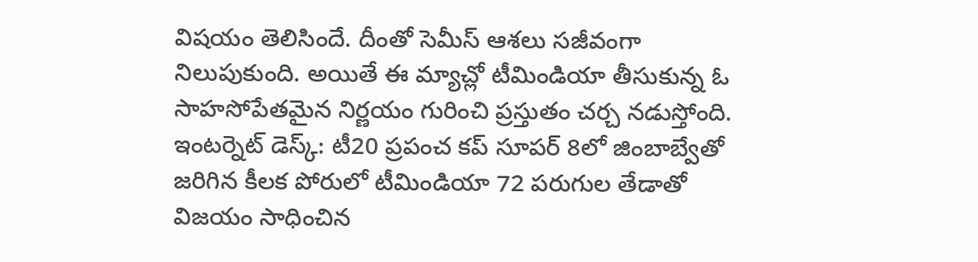విషయం తెలిసిందే. దీంతో సెమీస్ ఆశలు సజీవంగా నిలుపుకుంది. అయితే ఈ మ్యాచ్లో టీమిండియా తీసుకున్న ఓ సాహసోపేతమైన నిర్ణయం గురించి ప్రస్తుతం చర్చ నడుస్తోంది.
ఇంటర్నెట్ డెస్క్: టీ20 ప్రపంచ కప్ సూపర్ 8లో జింబాబ్వేతో జరిగిన కీలక పోరులో టీమిండియా 72 పరుగుల తేడాతో విజయం సాధించిన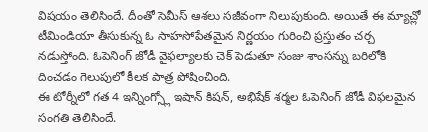విషయం తెలిసిందే. దీంతో సెమీస్ ఆశలు సజీవంగా నిలుపుకుంది. అయితే ఈ మ్యాచ్లో టీమిండియా తీసుకున్న ఓ సాహసోపేతమైన నిర్ణయం గురించి ప్రస్తుతం చర్చ నడుస్తోంది. ఓపెనింగ్ జోడీ వైఫల్యాలకు చెక్ పెడుతూ సంజు శాంసన్ను బరిలోకి దించడం గెలుపులో కీలక పాత్ర పోషించింది.
ఈ టోర్నీలో గత 4 ఇన్నింగ్స్లో ఇషాన్ కిషన్, అభిషేక్ శర్మల ఓపెనింగ్ జోడీ విఫలమైన సంగతి తెలిసిందే.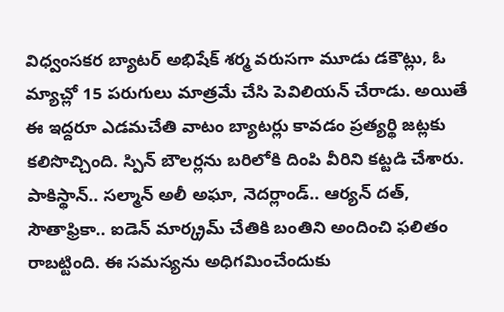విధ్వంసకర బ్యాటర్ అభిషేక్ శర్మ వరుసగా మూడు డకౌట్లు, ఓ మ్యాచ్లో 15 పరుగులు మాత్రమే చేసి పెవిలియన్ చేరాడు. అయితే ఈ ఇద్దరూ ఎడమచేతి వాటం బ్యాటర్లు కావడం ప్రత్యర్థి జట్లకు కలిసొచ్చింది. స్పిన్ బౌలర్లను బరిలోకి దింపి వీరిని కట్టడి చేశారు. పాకిస్థాన్.. సల్మాన్ అలీ అఘా, నెదర్లాండ్.. ఆర్యన్ దత్, సౌతాఫ్రికా.. ఐడెన్ మార్క్రమ్ చేతికి బంతిని అందించి ఫలితం రాబట్టింది. ఈ సమస్యను అధిగమించేందుకు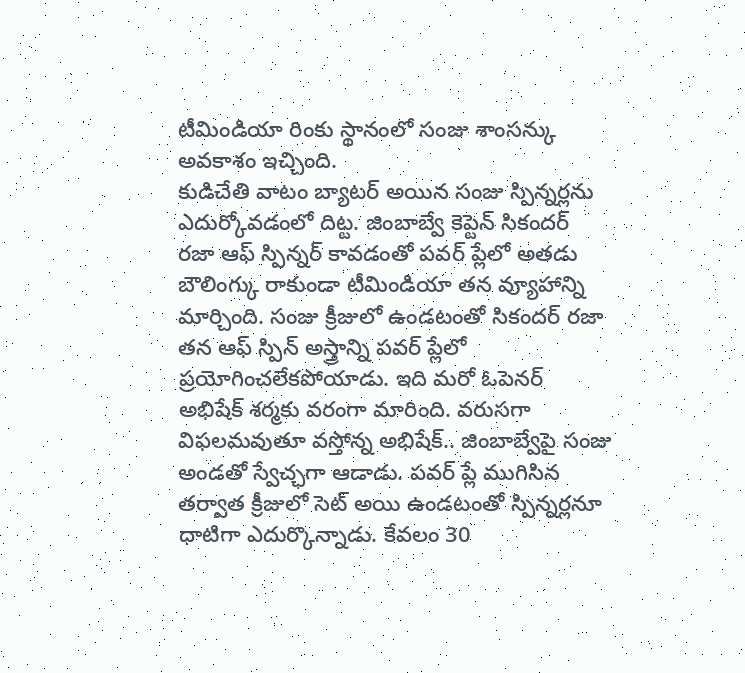టీమిండియా రింకు స్థానంలో సంజు శాంసన్కు అవకాశం ఇచ్చింది.
కుడిచేతి వాటం బ్యాటర్ అయిన సంజు స్పిన్నర్లను ఎదుర్కోవడంలో దిట్ట. జింబాబ్వే కెప్టెన్ సికందర్ రజా ఆఫ్ స్పిన్నర్ కావడంతో పవర్ ప్లేలో అతడు బౌలింగ్కు రాకుండా టీమిండియా తన వ్యూహాన్ని మార్చింది. సంజు క్రీజులో ఉండటంతో సికందర్ రజా తన ఆఫ్ స్పిన్ అస్త్రాన్ని పవర్ ప్లేలో ప్రయోగించలేకపోయాడు. ఇది మరో ఓపెనర్ అభిషేక్ శర్మకు వరంగా మారింది. వరుసగా విఫలమవుతూ వస్తోన్న అభిషేక్.. జింబాబ్వేపై సంజు అండతో స్వేచ్ఛగా ఆడాడు. పవర్ ప్లే ముగిసిన తర్వాత క్రీజులో సెట్ అయి ఉండటంతో స్పిన్నర్లనూ ధాటిగా ఎదుర్కొన్నాడు. కేవలం 30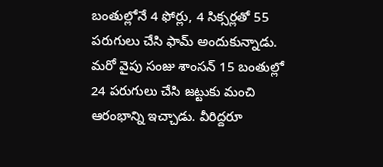బంతుల్లోనే 4 ఫోర్లు, 4 సిక్సర్లతో 55 పరుగులు చేసి ఫామ్ అందుకున్నాడు. మరో వైపు సంజు శాంసన్ 15 బంతుల్లో 24 పరుగులు చేసి జట్టుకు మంచి ఆరంభాన్ని ఇచ్చాడు. వీరిద్దరూ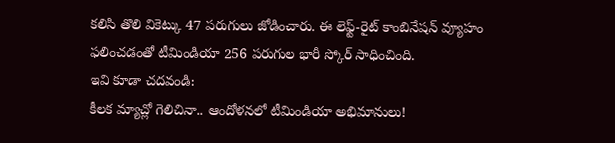కలిసి తొలి వికెట్కు 47 పరుగులు జోడించారు. ఈ లెఫ్ట్-రైట్ కాంబినేషన్ వ్యూహం ఫలించడంతో టీమిండియా 256 పరుగుల భారీ స్కోర్ సాధించింది.
ఇవి కూడా చదవండి:
కీలక మ్యాచ్లో గెలిచినా.. ఆందోళనలో టీమిండియా అభిమానులు!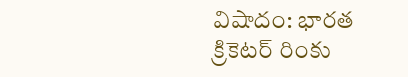విషాదం: భారత క్రికెటర్ రింకు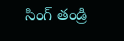సింగ్ తండ్రి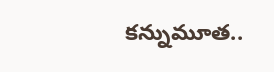కన్నుమూత..